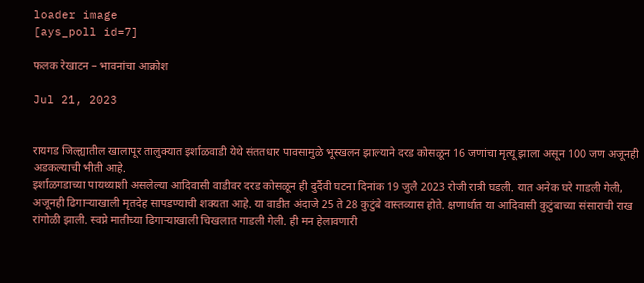loader image
[ays_poll id=7]

फलक रेखाटन – भावनांचा आक्रोश

Jul 21, 2023


रायगड जिल्ह्यातील खालापूर तालुक्यात इर्शाळवाडी येथे संततधार पावसामुळे भूस्खलन झाल्याने दरड कोसळून 16 जणांचा मृत्यू झाला असून 100 जण अजूनही अडकल्याची भीती आहे.
इर्शाळगडाच्या पायथ्याशी असलेल्या आदिवासी वाडीवर दरड कोसळून ही दुर्दैवी घटना दिनांक 19 जुलै 2023 रोजी रात्री घडली. यात अनेक घरे गाडली गेली, अजूनही ढिगाऱ्याखाली मृतदेह सापडण्याची शक्यता आहे. या वाडीत अंदाजे 25 ते 28 कुटुंबे वास्तव्यास होते. क्षणार्धात या आदिवासी कुटुंबाच्या संसाराची राख रांगोळी झाली. स्वप्ने मातीच्या ढिगाऱ्याखाली चिखलात गाडली गेली. ही मन हेलावणारी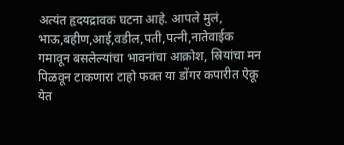अत्यंत हृदयद्रावक घटना आहे. आपले मुलं, भाऊ,बहीण,आई,वडील,पती,पत्नी,नातेवाईक गमावून बसलेल्यांचा भावनांचा आक्रोश, स्रियांचा मन पिळवून टाकणारा टाहो फक्त या डोंगर कपारीत ऐकू येत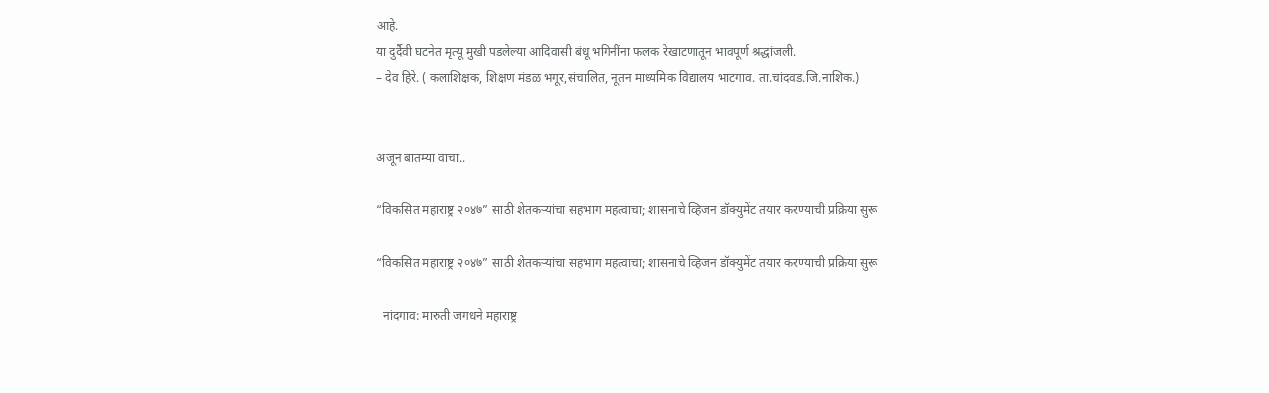आहे.
या दुर्दैवी घटनेत मृत्यू मुखी पडलेल्या आदिवासी बंधू भगिनींना फलक रेखाटणातून भावपूर्ण श्रद्धांजली.
– देव हिरे. ( कलाशिक्षक, शिक्षण मंडळ भगूर,संचालित, नूतन माध्यमिक विद्यालय भाटगाव. ता.चांदवड.जि.नाशिक.)


अजून बातम्या वाचा..

“विकसित महाराष्ट्र २०४७” साठी शेतकऱ्यांचा सहभाग महत्वाचा; शासनाचे व्हिजन डॉक्युमेंट तयार करण्याची प्रक्रिया सुरू

“विकसित महाराष्ट्र २०४७” साठी शेतकऱ्यांचा सहभाग महत्वाचा; शासनाचे व्हिजन डॉक्युमेंट तयार करण्याची प्रक्रिया सुरू

  नांदगाव: मारुती जगधने महाराष्ट्र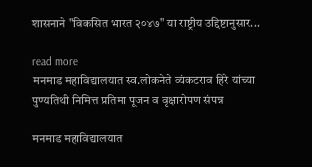शासनाने "विकसित भारत २०४७" या राष्ट्रीय उद्दिष्टानुसार...

read more
मनमाड महाविद्यालयात स्व.लोकनेते व्यंकटराव हिरे यांच्या पुण्यतिथी निमित्त प्रतिमा पूजन व वृक्षारोपण संपन्न

मनमाड महाविद्यालयात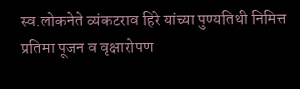स्व.लोकनेते व्यंकटराव हिरे यांच्या पुण्यतिथी निमित्त प्रतिमा पूजन व वृक्षारोपण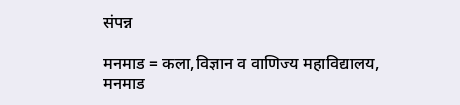संपन्न

मनमाड = कला,विज्ञान व वाणिज्य महाविद्यालय, मनमाड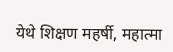येथे शिक्षण महर्षी, महात्मा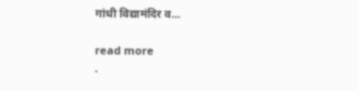गांधी विद्यामंदिर व...

read more
.